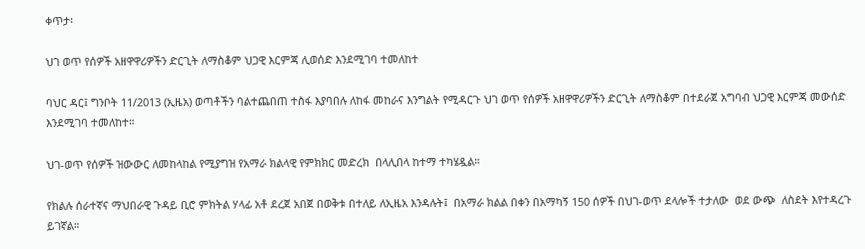ቀጥታ፡

ህገ ወጥ የሰዎች አዘዋዋሪዎችን ድርጊት ለማስቆም ህጋዊ እርምጃ ሊወሰድ እንደሚገባ ተመለከተ

ባህር ዳር፤ ግንቦት 11/2013 (ኢዜአ) ወጣቶችን ባልተጨበጠ ተስፋ እያባበሉ ለከፋ መከራና እንግልት የሚዳርጉ ህገ ወጥ የሰዎች አዘዋዋሪዎችን ድርጊት ለማስቆም በተደራጀ አግባብ ህጋዊ እርምጃ መውሰድ እንደሚገባ ተመለከተ።

ህገ-ወጥ የሰዎች ዝውውር ለመከላከል የሚያግዝ የአማራ ክልላዊ የምክክር መድረክ  በላሊበላ ከተማ ተካሄዷል።

የክልሉ ሰራተኛና ማህበራዊ ጉዳይ ቢሮ ምክትል ሃላፊ አቶ ደረጀ አበጀ በወቅቱ በተለይ ለኢዜአ እንዳሉት፤  በአማራ ክልል በቀን በአማካኝ 150 ሰዎች በህገ-ወጥ ደላሎች ተታለው  ወደ ውጭ  ለስደት እየተዳረጉ ይገኛል።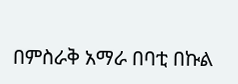በምስራቅ አማራ በባቲ በኩል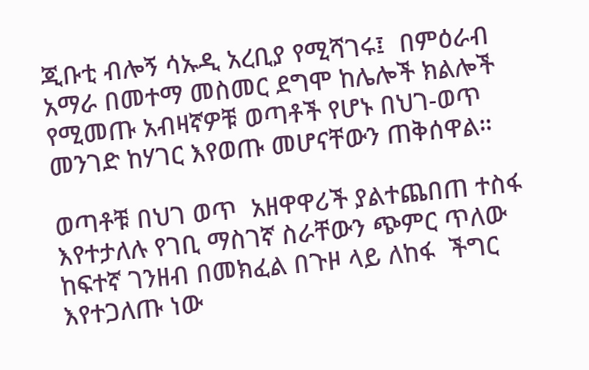ጂቡቲ ብሎኝ ሳኡዲ አረቢያ የሚሻገሩ፤  በምዕራብ አማራ በመተማ መስመር ደግሞ ከሌሎች ክልሎች የሚመጡ አብዛኛዎቹ ወጣቶች የሆኑ በህገ-ወጥ መንገድ ከሃገር እየወጡ መሆናቸውን ጠቅሰዋል።

ወጣቶቹ በህገ ወጥ  አዘዋዋሪች ያልተጨበጠ ተስፋ እየተታለሉ የገቢ ማስገኛ ስራቸውን ጭምር ጥለው ከፍተኛ ገንዘብ በመክፈል በጉዞ ላይ ለከፋ  ችግር እየተጋለጡ ነው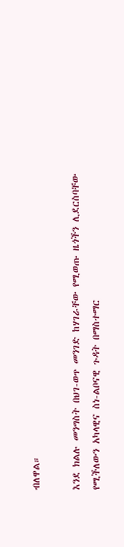ብለዋል።

እንደ ክልሉ መንግስት በህገ-ወጥ መንገድ ከሃገራቸው የሚወጡ ዜጎችን ሊደርስባቸው የሚችለውን አካላዊና ስነ-ልቦናዊ ጉዳት በማስተማር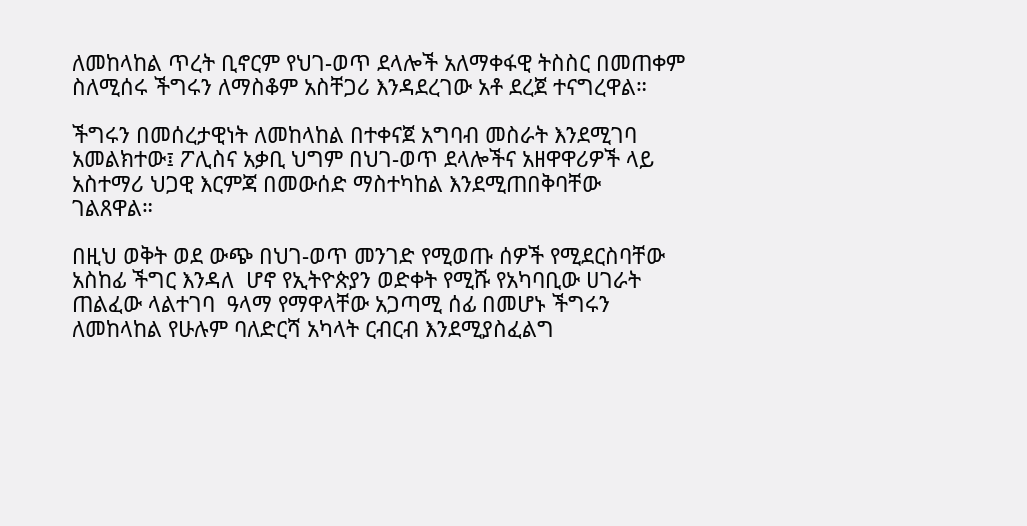ለመከላከል ጥረት ቢኖርም የህገ-ወጥ ደላሎች አለማቀፋዊ ትስስር በመጠቀም ስለሚሰሩ ችግሩን ለማስቆም አስቸጋሪ እንዳደረገው አቶ ደረጀ ተናግረዋል።

ችግሩን በመሰረታዊነት ለመከላከል በተቀናጀ አግባብ መስራት እንደሚገባ አመልክተው፤ ፖሊስና አቃቢ ህግም በህገ-ወጥ ደላሎችና አዘዋዋሪዎች ላይ አስተማሪ ህጋዊ እርምጃ በመውሰድ ማስተካከል እንደሚጠበቅባቸው  ገልጸዋል።

በዚህ ወቅት ወደ ውጭ በህገ-ወጥ መንገድ የሚወጡ ሰዎች የሚደርስባቸው አስከፊ ችግር እንዳለ  ሆኖ የኢትዮጵያን ወድቀት የሚሹ የአካባቢው ሀገራት ጠልፈው ላልተገባ  ዓላማ የማዋላቸው አጋጣሚ ሰፊ በመሆኑ ችግሩን ለመከላከል የሁሉም ባለድርሻ አካላት ርብርብ እንደሚያስፈልግ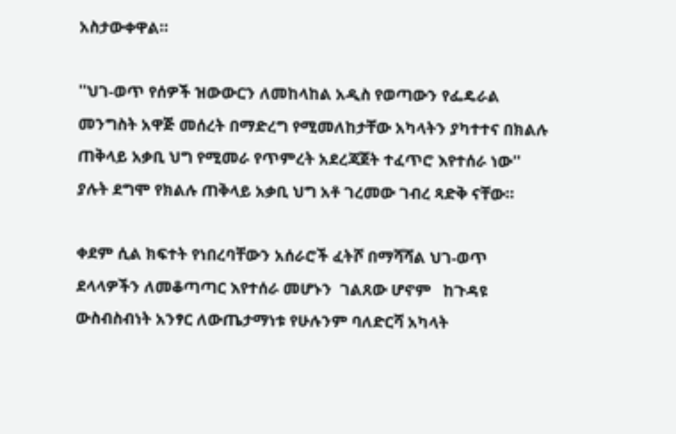አስታውቀዋል።

''ህገ-ወጥ የሰዎች ዝውውርን ለመከላከል አዲስ የወጣውን የፌዴራል መንግስት አዋጅ መሰረት በማድረግ የሚመለከታቸው አካላትን ያካተተና በክልሉ ጠቅላይ አቃቢ ህግ የሚመራ የጥምረት አደረጃጀት ተፈጥሮ እየተሰራ ነው'' ያሉት ደግሞ የክልሉ ጠቅላይ አቃቢ ህግ አቶ ገረመው ገብረ ጻድቅ ናቸው።

ቀደም ሲል ክፍተት የነበረባቸውን አሰራሮች ፈትሾ በማሻሻል ህገ-ወጥ ደላላዎችን ለመቆጣጣር እየተሰራ መሆኑን  ገልጸው ሆኖም   ከጉዳዩ ውስብስብነት አንፃር ለውጤታማነቱ የሁሉንም ባለድርሻ አካላት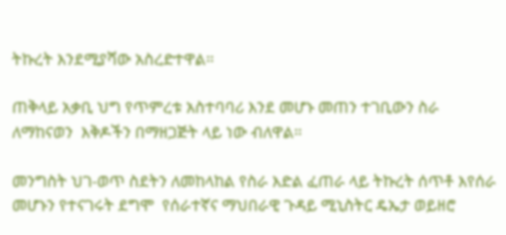ትኩረት እንደሚያሻው አስረድተዋል።

ጠቅላይ አቃቢ ህግ የጥምረቱ አስተባባሪ እንደ መሆኑ መጠን ተገቢውን ስራ ለማከናወን  እቅዶችን በማዘጋጅት ላይ ነው ብለዋል።

መንግስት ህገ-ወጥ ስደትን ለመከላከል የስራ እድል ፈጠራ ላይ ትኩረት ሰጥቶ እየሰራ መሆኑን የተናገሩት ደግሞ  የሰራተኛና ማህበራዊ ጉዳይ ሚኒስትር ዴኤታ ወይዘሮ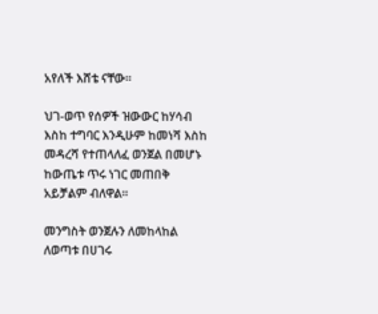አየለች እሸቴ ናቸው።

ህገ-ወጥ የሰዎች ዝውውር ከሃሳብ እስከ ተግባር እንዲሁም ከመነሻ እስከ መዳረሻ የተጠላለፈ ወንጀል በመሆኑ ከውጤቱ ጥሩ ነገር መጠበቅ አይቻልም ብለዋል።

መንግስት ወንጀሉን ለመከላከል ለወጣቱ በሀገሩ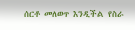ሰርቶ መለወጥ እንዲችል የስራ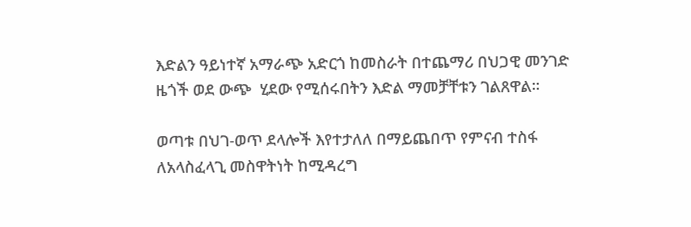እድልን ዓይነተኛ አማራጭ አድርጎ ከመስራት በተጨማሪ በህጋዊ መንገድ ዜጎች ወደ ውጭ  ሂደው የሚሰሩበትን እድል ማመቻቸቱን ገልጸዋል።

ወጣቱ በህገ-ወጥ ደላሎች እየተታለለ በማይጨበጥ የምናብ ተስፋ ለአላስፈላጊ መስዋትነት ከሚዳረግ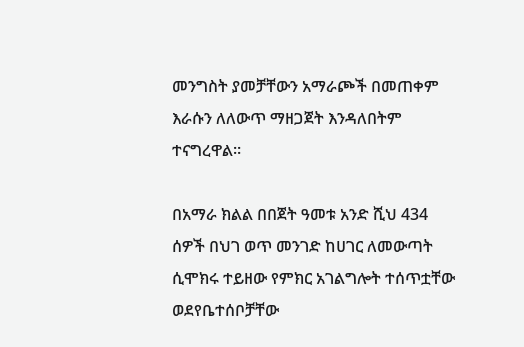መንግስት ያመቻቸውን አማራጮች በመጠቀም እራሱን ለለውጥ ማዘጋጀት እንዳለበትም ተናግረዋል።

በአማራ ክልል በበጀት ዓመቱ አንድ ሺህ 434 ሰዎች በህገ ወጥ መንገድ ከሀገር ለመውጣት ሲሞክሩ ተይዘው የምክር አገልግሎት ተሰጥቷቸው ወደየቤተሰቦቻቸው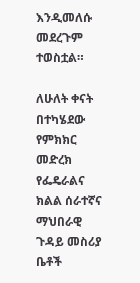እንዲመለሱ መደረጉም ተወስቷል።

ለሁለት ቀናት በተካሄደው የምክክር መድረክ የፌዴራልና ክልል ሰራተኛና ማህበራዊ ጉዳይ መስሪያ ቤቶች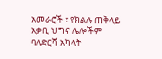አመራሮች ፣ የክልሉ ጠቅላይ አቃቢ ህግና ሌሎችም  ባለድርሻ አካላት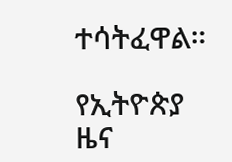ተሳትፈዋል።

የኢትዮጵያ ዜና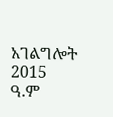አገልግሎት
2015
ዓ.ም